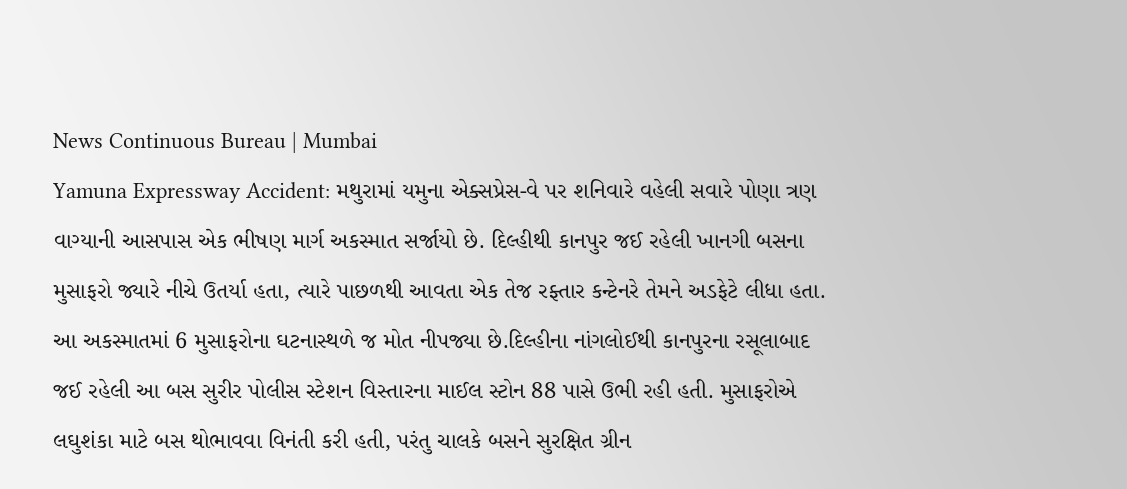News Continuous Bureau | Mumbai
Yamuna Expressway Accident: મથુરામાં યમુના એક્સપ્રેસ-વે પર શનિવારે વહેલી સવારે પોણા ત્રણ વાગ્યાની આસપાસ એક ભીષણ માર્ગ અકસ્માત સર્જાયો છે. દિલ્હીથી કાનપુર જઈ રહેલી ખાનગી બસના મુસાફરો જ્યારે નીચે ઉતર્યા હતા, ત્યારે પાછળથી આવતા એક તેજ રફ્તાર કન્ટેનરે તેમને અડફેટે લીધા હતા. આ અકસ્માતમાં 6 મુસાફરોના ઘટનાસ્થળે જ મોત નીપજ્યા છે.દિલ્હીના નાંગલોઈથી કાનપુરના રસૂલાબાદ જઈ રહેલી આ બસ સુરીર પોલીસ સ્ટેશન વિસ્તારના માઈલ સ્ટોન 88 પાસે ઉભી રહી હતી. મુસાફરોએ લઘુશંકા માટે બસ થોભાવવા વિનંતી કરી હતી, પરંતુ ચાલકે બસને સુરક્ષિત ગ્રીન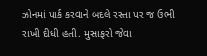ઝોનમાં પાર્ક કરવાને બદલે રસ્તા પર જ ઉભી રાખી દીધી હતી. મુસાફરો જેવા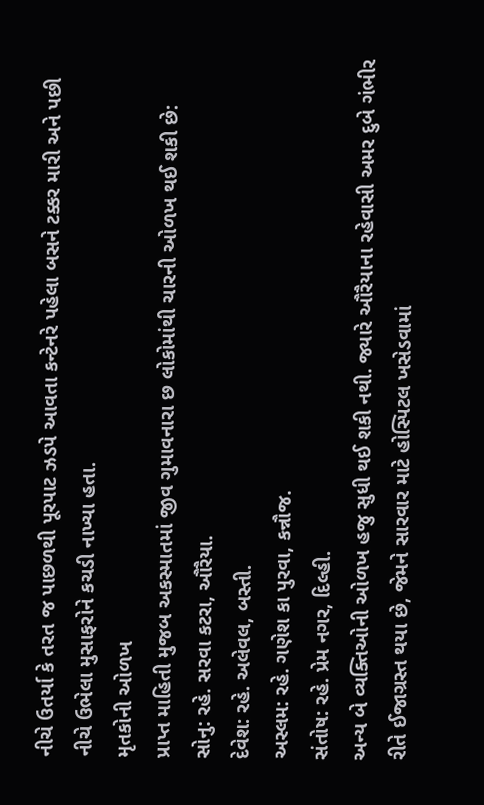નીચે ઉતર્યા કે તરત જ પાછળથી પૂરપાટ ઝડપે આવતા કન્ટેનરે પહેલા બસને ટક્કર મારી અને પછી નીચે ઉભેલા મુસાફરોને કચડી નાખ્યા હતા.
મૃતકોની ઓળખ
પ્રાપ્ત માહિતી મુજબ અકસ્માતમાં જીવ ગુમાવનારા છ લોકોમાંથી ચારની ઓળખ થઈ શકી છે:
સોનુ: રહે. સરવા કટરા, ઔરૈયા.
દેવેશ: રહે. અલેવલ, બસ્તી.
અસ્લમ: રહે. ગણેશ કા પુરવા, કન્નૌજ.
સંતોષ: રહે. પ્રેમ નગર, દિલ્હી.
અન્ય બે વ્યક્તિઓની ઓળખ હજુ સુધી થઈ શકી નથી. જ્યારે ઔરૈયાના રહેવાસી અમર દુબે ગંભીર રીતે ઈજાગ્રસ્ત થયા છે, જેમને સારવાર માટે હોસ્પિટલ ખસેડવામાં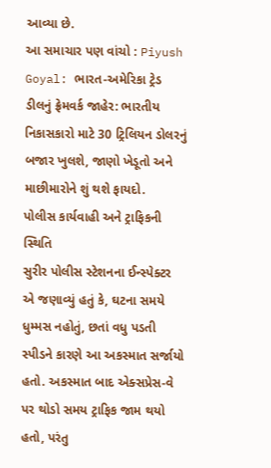આવ્યા છે.
આ સમાચાર પણ વાંચો : Piyush Goyal: ભારત-અમેરિકા ટ્રેડ ડીલનું ફ્રેમવર્ક જાહેર: ભારતીય નિકાસકારો માટે 30 ટ્રિલિયન ડોલરનું બજાર ખુલશે, જાણો ખેડૂતો અને માછીમારોને શું થશે ફાયદો.
પોલીસ કાર્યવાહી અને ટ્રાફિકની સ્થિતિ
સુરીર પોલીસ સ્ટેશનના ઈન્સ્પેક્ટર એ જણાવ્યું હતું કે, ઘટના સમયે ધુમ્મસ નહોતું, છતાં વધુ પડતી સ્પીડને કારણે આ અકસ્માત સર્જાયો હતો. અકસ્માત બાદ એક્સપ્રેસ-વે પર થોડો સમય ટ્રાફિક જામ થયો હતો, પરંતુ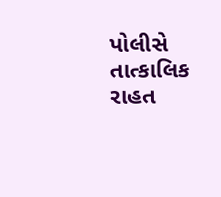પોલીસે તાત્કાલિક રાહત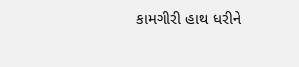કામગીરી હાથ ધરીને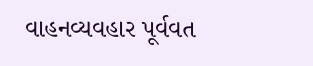વાહનવ્યવહાર પૂર્વવત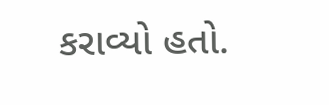કરાવ્યો હતો.